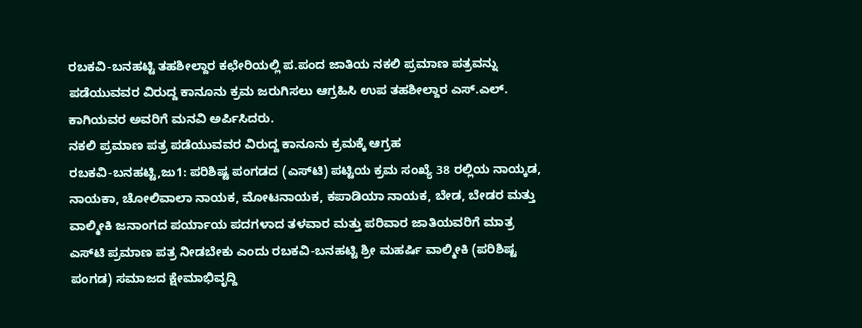ರಬಕವಿ-ಬನಹಟ್ಟಿ ತಹಶೀಲ್ದಾರ ಕಛೇರಿಯಲ್ಲಿ ಪ.ಪಂದ ಜಾತಿಯ ನಕಲಿ ಪ್ರಮಾಣ ಪತ್ರವನ್ನು ಪಡೆಯುವವರ ವಿರುದ್ದ ಕಾನೂನು ಕ್ರಮ ಜರುಗಿಸಲು ಆಗ್ರಹಿಸಿ ಉಪ ತಹಶೀಲ್ದಾರ ಎಸ್.ಎಲ್. ಕಾಗಿಯವರ ಅವರಿಗೆ ಮನವಿ ಅರ್ಪಿಸಿದರು.
ನಕಲಿ ಪ್ರಮಾಣ ಪತ್ರ ಪಡೆಯುವವರ ವಿರುದ್ದ ಕಾನೂನು ಕ್ರಮಕ್ಕೆ ಆಗ್ರಹ
ರಬಕವಿ-ಬನಹಟ್ಟಿ,ಜು1: ಪರಿಶಿಷ್ಟ ಪಂಗಡದ (ಎಸ್‍ಟಿ) ಪಟ್ಟಿಯ ಕ್ರಮ ಸಂಖ್ಯೆ 38 ರಲ್ಲಿಯ ನಾಯ್ಕಡ, ನಾಯಕಾ, ಚೋಲಿವಾಲಾ ನಾಯಕ, ಮೋಟನಾಯಕ, ಕಪಾಡಿಯಾ ನಾಯಕ, ಬೇಡ, ಬೇಡರ ಮತ್ತು ವಾಲ್ಮೀಕಿ ಜನಾಂಗದ ಪರ್ಯಾಯ ಪದಗಳಾದ ತಳವಾರ ಮತ್ತು ಪರಿವಾರ ಜಾತಿಯವರಿಗೆ ಮಾತ್ರ ಎಸ್‍ಟಿ ಪ್ರಮಾಣ ಪತ್ರ ನೀಡಬೇಕು ಎಂದು ರಬಕವಿ-ಬನಹಟ್ಟಿ ಶ್ರೀ ಮಹರ್ಷಿ ವಾಲ್ಮೀಕಿ (ಪರಿಶಿಷ್ಟ ಪಂಗಡ) ಸಮಾಜದ ಕ್ಷೇಮಾಭಿವೃದ್ದಿ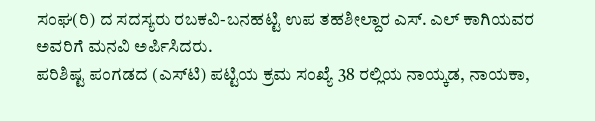ಸಂಘ(ರಿ) ದ ಸದಸ್ಯರು ರಬಕವಿ-ಬನಹಟ್ಟಿ ಉಪ ತಹಶೀಲ್ದಾರ ಎಸ್. ಎಲ್ ಕಾಗಿಯವರ ಅವರಿಗೆ ಮನವಿ ಅರ್ಪಿಸಿದರು.
ಪರಿಶಿಷ್ಟ ಪಂಗಡದ (ಎಸ್‍ಟಿ) ಪಟ್ಟಿಯ ಕ್ರಮ ಸಂಖ್ಯೆ 38 ರಲ್ಲಿಯ ನಾಯ್ಕಡ, ನಾಯಕಾ,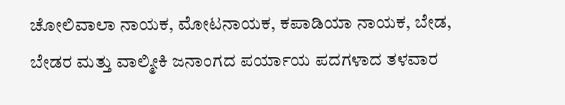ಚೋಲಿವಾಲಾ ನಾಯಕ, ಮೋಟನಾಯಕ, ಕಪಾಡಿಯಾ ನಾಯಕ, ಬೇಡ, ಬೇಡರ ಮತ್ತು ವಾಲ್ಮೀಕಿ ಜನಾಂಗದ ಪರ್ಯಾಯ ಪದಗಳಾದ ತಳವಾರ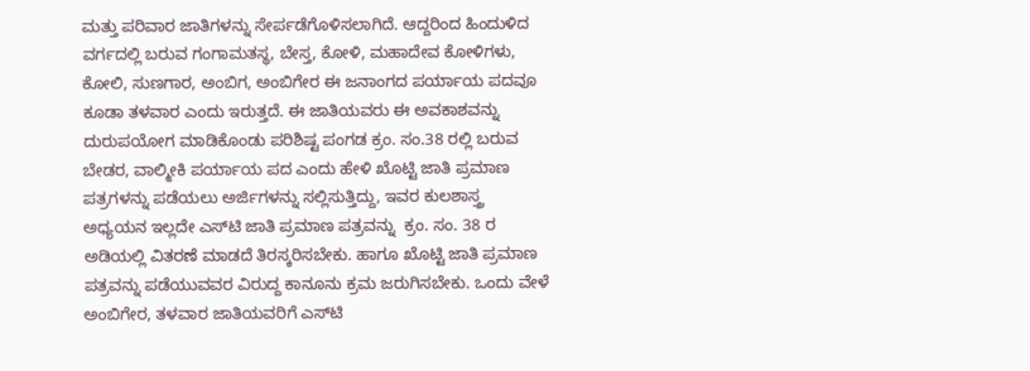ಮತ್ತು ಪರಿವಾರ ಜಾತಿಗಳನ್ನು ಸೇರ್ಪಡೆಗೊಳಿಸಲಾಗಿದೆ. ಆದ್ದರಿಂದ ಹಿಂದುಳಿದ ವರ್ಗದಲ್ಲಿ ಬರುವ ಗಂಗಾಮತಸ್ಥ, ಬೇಸ್ತ, ಕೋಳಿ, ಮಹಾದೇವ ಕೋಳಿಗಳು, ಕೋಲಿ, ಸುಣಗಾರ, ಅಂಬಿಗ, ಅಂಬಿಗೇರ ಈ ಜನಾಂಗದ ಪರ್ಯಾಯ ಪದವೂ ಕೂಡಾ ತಳವಾರ ಎಂದು ಇರುತ್ತದೆ. ಈ ಜಾತಿಯವರು ಈ ಅವಕಾಶವನ್ನು ದುರುಪಯೋಗ ಮಾಡಿಕೊಂಡು ಪರಿಶಿಷ್ಟ ಪಂಗಡ ಕ್ರಂ. ಸಂ.38 ರಲ್ಲಿ ಬರುವ ಬೇಡರ, ವಾಲ್ಮೀಕಿ ಪರ್ಯಾಯ ಪದ ಎಂದು ಹೇಳಿ ಖೊಟ್ಟಿ ಜಾತಿ ಪ್ರಮಾಣ ಪತ್ರಗಳನ್ನು ಪಡೆಯಲು ಅರ್ಜಿಗಳನ್ನು ಸಲ್ಲಿಸುತ್ತಿದ್ದು, ಇವರ ಕುಲಶಾಸ್ತ್ರ ಅಧ್ಯಯನ ಇಲ್ಲದೇ ಎಸ್‍ಟಿ ಜಾತಿ ಪ್ರಮಾಣ ಪತ್ರವನ್ನು  ಕ್ರಂ. ಸಂ. 38 ರ ಅಡಿಯಲ್ಲಿ ವಿತರಣೆ ಮಾಡದೆ ತಿರಸ್ಕರಿಸಬೇಕು. ಹಾಗೂ ಖೊಟ್ಟಿ ಜಾತಿ ಪ್ರಮಾಣ ಪತ್ರವನ್ನು ಪಡೆಯುವವರ ವಿರುದ್ದ ಕಾನೂನು ಕ್ರಮ ಜರುಗಿಸಬೇಕು. ಒಂದು ವೇಳೆ ಅಂಬಿಗೇರ, ತಳವಾರ ಜಾತಿಯವರಿಗೆ ಎಸ್‍ಟಿ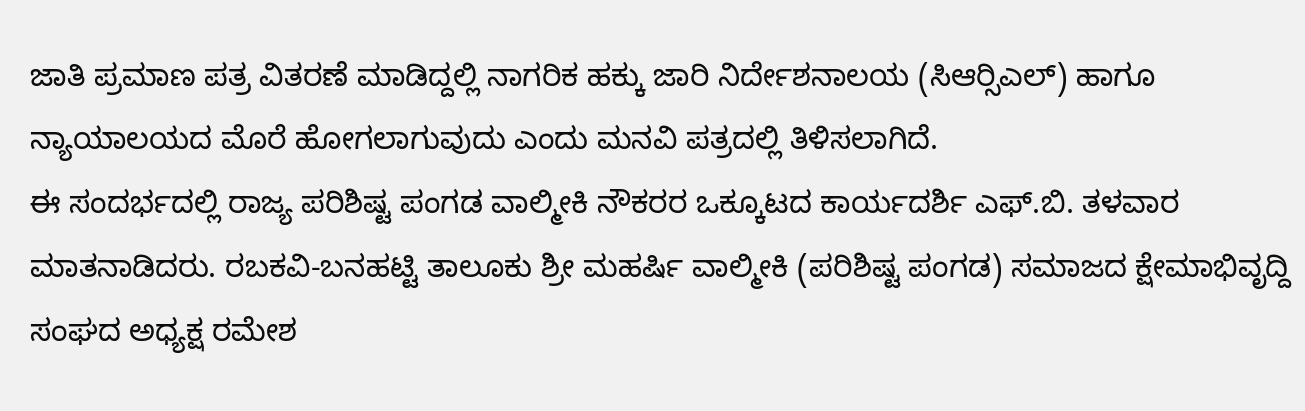ಜಾತಿ ಪ್ರಮಾಣ ಪತ್ರ ವಿತರಣೆ ಮಾಡಿದ್ದಲ್ಲಿ ನಾಗರಿಕ ಹಕ್ಕು ಜಾರಿ ನಿರ್ದೇಶನಾಲಯ (ಸಿಆರ್‍ಸಿಎಲ್) ಹಾಗೂ ನ್ಯಾಯಾಲಯದ ಮೊರೆ ಹೋಗಲಾಗುವುದು ಎಂದು ಮನವಿ ಪತ್ರದಲ್ಲಿ ತಿಳಿಸಲಾಗಿದೆ.
ಈ ಸಂದರ್ಭದಲ್ಲಿ ರಾಜ್ಯ ಪರಿಶಿಷ್ಟ ಪಂಗಡ ವಾಲ್ಮೀಕಿ ನೌಕರರ ಒಕ್ಕೂಟದ ಕಾರ್ಯದರ್ಶಿ ಎಫ್.ಬಿ. ತಳವಾರ ಮಾತನಾಡಿದರು. ರಬಕವಿ-ಬನಹಟ್ಟಿ ತಾಲೂಕು ಶ್ರೀ ಮಹರ್ಷಿ ವಾಲ್ಮೀಕಿ (ಪರಿಶಿಷ್ಟ ಪಂಗಡ) ಸಮಾಜದ ಕ್ಷೇಮಾಭಿವೃದ್ದಿ ಸಂಘದ ಅಧ್ಯಕ್ಷ ರಮೇಶ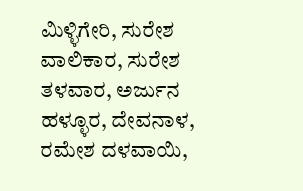ಮಿಳ್ಳಿಗೇರಿ, ಸುರೇಶ ವಾಲಿಕಾರ, ಸುರೇಶ ತಳವಾರ, ಅರ್ಜುನ ಹಳ್ಳೂರ, ದೇವನಾಳ, ರಮೇಶ ದಳವಾಯಿ,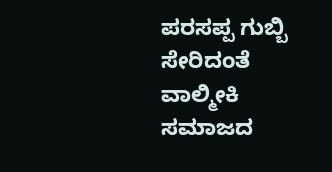ಪರಸಪ್ಪ ಗುಬ್ಬಿ ಸೇರಿದಂತೆ ವಾಲ್ಮೀಕಿ ಸಮಾಜದ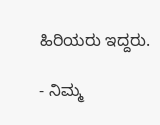ಹಿರಿಯರು ಇದ್ದರು.

- ನಿಮ್ಮ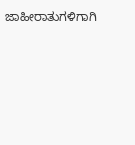ಜಾಹೀರಾತುಗಳಿಗಾಗಿ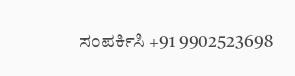ಸಂಪರ್ಕಿಸಿ +91 9902523698